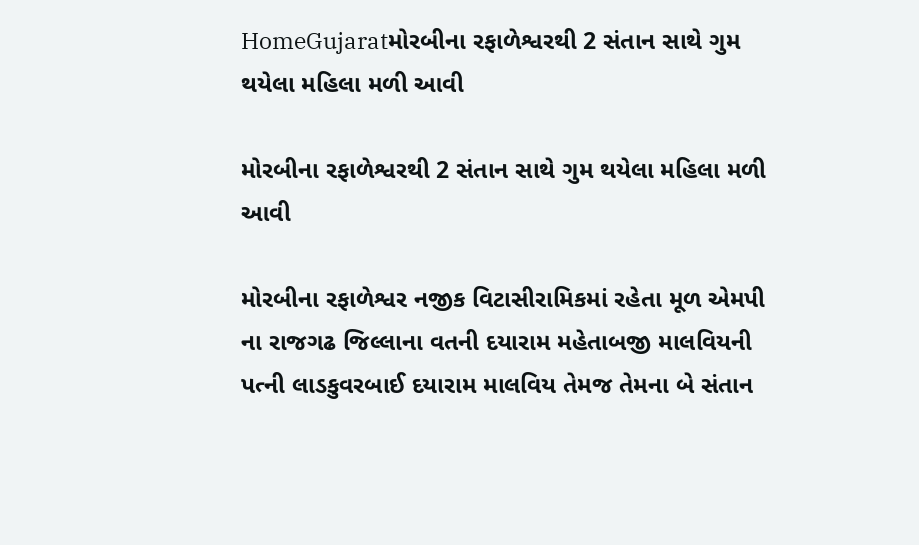HomeGujaratમોરબીના રફાળેશ્વરથી 2 સંતાન સાથે ગુમ થયેલા મહિલા મળી આવી

મોરબીના રફાળેશ્વરથી 2 સંતાન સાથે ગુમ થયેલા મહિલા મળી આવી

મોરબીના રફાળેશ્વર નજીક વિટાસીરામિકમાં રહેતા મૂળ એમપી ના રાજગઢ જિલ્લાના વતની દયારામ મહેતાબજી માલવિયની પત્ની લાડકુવરબાઈ દયારામ માલવિય તેમજ તેમના બે સંતાન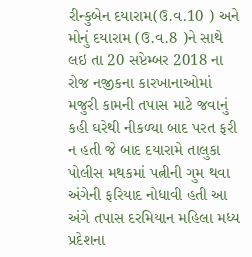રીન્કુબેન દયારામ(ઉ.વ.10 ) અને મોનું દયારામ (ઉ.વ.8 )ને સાથે લઇ તા 20 સપ્ટેમ્બર 2018 ના રોજ નજીકના કારખાનાઓમાં મજુરી કામની તપાસ માટે જવાનું કહી ઘરેથી નીકળ્યા બાદ પરત ફરી ન હતી જે બાદ દયારામે તાલુકા પોલીસ મથકમાં પત્નીની ગુમ થવા અંગેની ફરિયાદ નોધાવી હતી આ અંગે તપાસ દરમિયાન મહિલા મધ્ય પ્રદેશના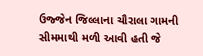ઉજ્જેન જિલ્લાના ચૌરાલા ગામની સીમમાથી મળી આવી હતી જે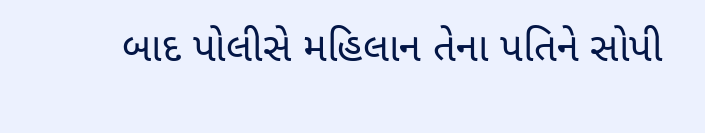બાદ પોલીસે મહિલાન તેના પતિને સોપી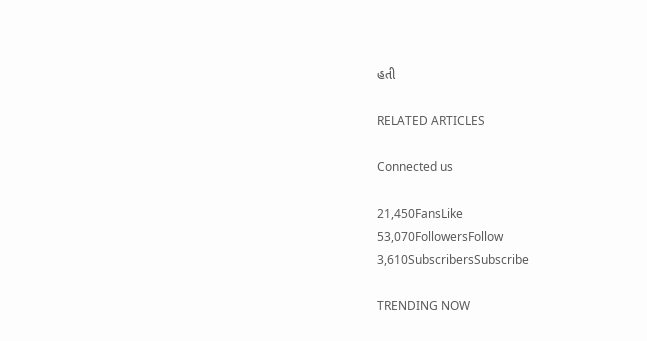હતી

RELATED ARTICLES

Connected us

21,450FansLike
53,070FollowersFollow
3,610SubscribersSubscribe

TRENDING NOW